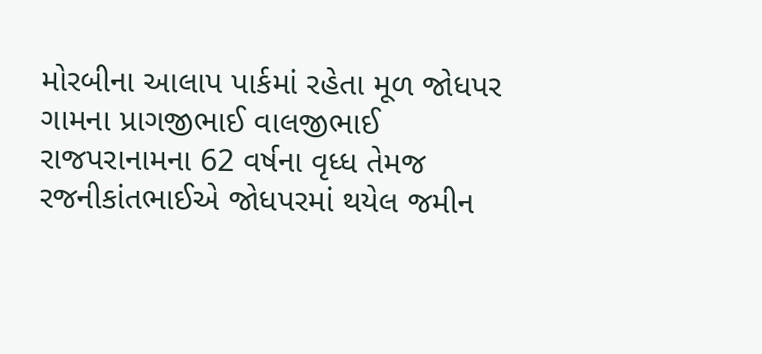મોરબીના આલાપ પાર્કમાં રહેતા મૂળ જોધપર ગામના પ્રાગજીભાઈ વાલજીભાઈ રાજપરાનામના 62 વર્ષના વૃધ્ધ તેમજ રજનીકાંતભાઈએ જોધપરમાં થયેલ જમીન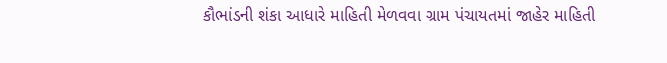કૌભાંડની શંકા આધારે માહિતી મેળવવા ગ્રામ પંચાયતમાં જાહેર માહિતી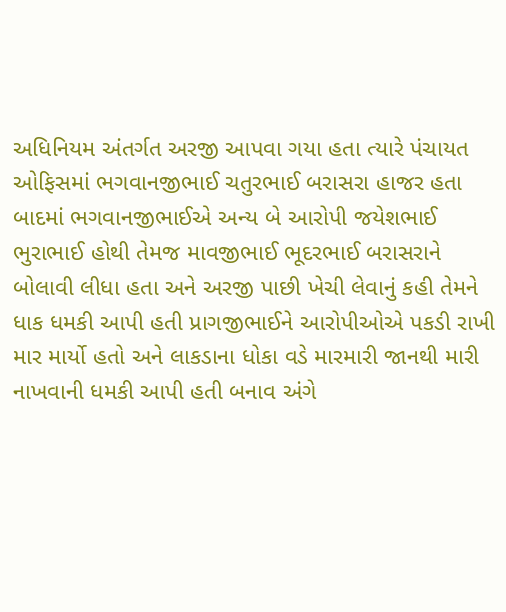અધિનિયમ અંતર્ગત અરજી આપવા ગયા હતા ત્યારે પંચાયત ઓફિસમાં ભગવાનજીભાઈ ચતુરભાઈ બરાસરા હાજર હતા બાદમાં ભગવાનજીભાઈએ અન્ય બે આરોપી જયેશભાઈ ભુરાભાઈ હોથી તેમજ માવજીભાઈ ભૂદરભાઈ બરાસરાને બોલાવી લીધા હતા અને અરજી પાછી ખેચી લેવાનું કહી તેમને ધાક ધમકી આપી હતી પ્રાગજીભાઈને આરોપીઓએ પકડી રાખી માર માર્યો હતો અને લાકડાના ધોકા વડે મારમારી જાનથી મારી નાખવાની ધમકી આપી હતી બનાવ અંગે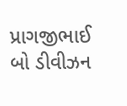પ્રાગજીભાઈ બો ડીવીઝન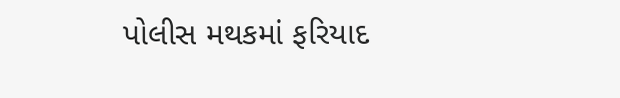પોલીસ મથકમાં ફરિયાદ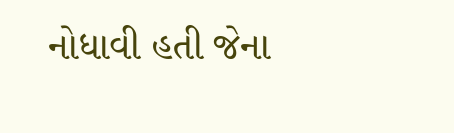નોધાવી હતી જેના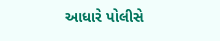આધારે પોલીસે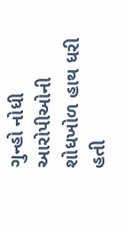ગુન્હો નોધી આરોપીઓની શોધખોળ હાથ ધરી હતી